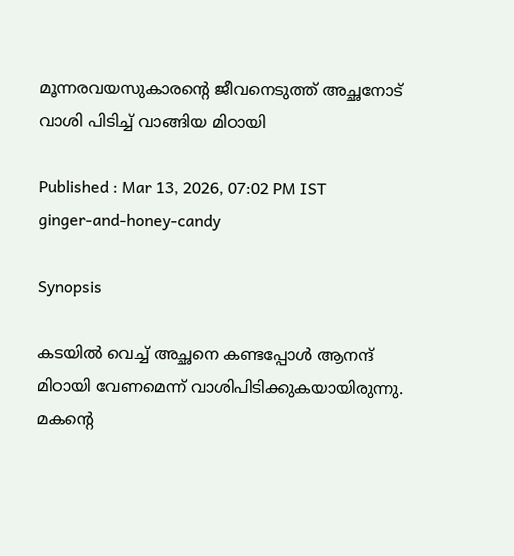മൂന്നരവയസുകാരന്റെ ജീവനെടുത്ത് അച്ഛനോട് വാശി പിടിച്ച് വാങ്ങിയ മിഠായി

Published : Mar 13, 2026, 07:02 PM IST
ginger-and-honey-candy

Synopsis

കടയിൽ വെച്ച് അച്ഛനെ കണ്ടപ്പോൾ ആനന്ദ് മിഠായി വേണമെന്ന് വാശിപിടിക്കുകയായിരുന്നു. മകന്റെ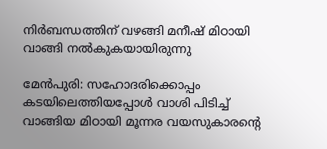നിർബന്ധത്തിന് വഴങ്ങി മനീഷ് മിഠായി വാങ്ങി നൽകുകയായിരുന്നു

മേൻപുരി: സഹോദരിക്കൊപ്പം കടയിലെത്തിയപ്പോൾ വാശി പിടിച്ച് വാങ്ങിയ മിഠായി മൂന്നര വയസുകാരന്റെ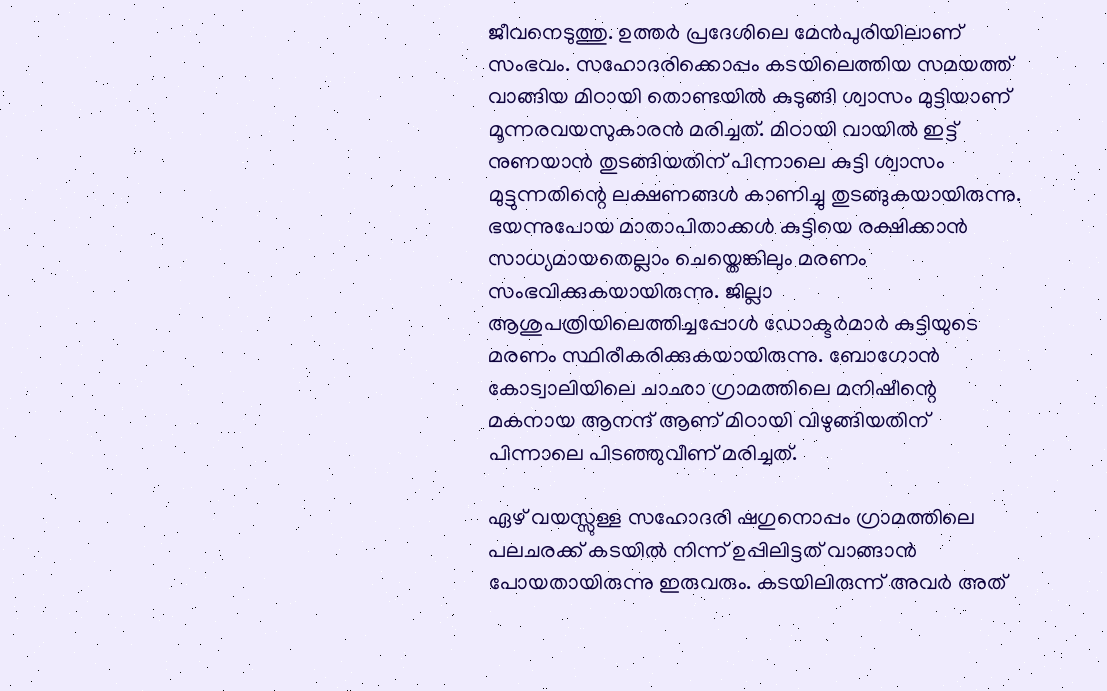ജീവനെടുത്തു. ഉത്തർ പ്രദേശിലെ മേൻപുരിയിലാണ് സംഭവം. സഹോദരിക്കൊപ്പം കടയിലെത്തിയ സമയത്ത് വാങ്ങിയ മിഠായി തൊണ്ടയിൽ കുടുങ്ങി ശ്വാസം മുട്ടിയാണ് മൂന്നരവയസുകാരൻ മരിച്ചത്. മിഠായി വായിൽ ഇട്ട് നുണയാൻ തുടങ്ങിയതിന് പിന്നാലെ കുട്ടി ശ്വാസം മുട്ടുന്നതിന്റെ ലക്ഷണങ്ങൾ കാണിച്ചു തുടങ്ങുകയായിരുന്നു. ഭയന്നുപോയ മാതാപിതാക്കൾ കുട്ടിയെ രക്ഷിക്കാൻ സാധ്യമായതെല്ലാം ചെയ്തെങ്കിലും മരണം സംഭവിക്കുകയായിരുന്നു. ജില്ലാ ആശുപത്രിയിലെത്തിച്ചപ്പോൾ ഡോക്ടർമാർ കുട്ടിയുടെ മരണം സ്ഥിരീകരിക്കുകയായിരുന്നു. ബോഗോൻ കോട്വാലിയിലെ ചാഛാ ഗ്രാമത്തിലെ മനിഷീന്റെ മകനായ ആനന്ദ് ആണ് മിഠായി വിഴുങ്ങിയതിന് പിന്നാലെ പിടഞ്ഞുവീണ് മരിച്ചത്.

ഏഴ് വയസ്സുള്ള സഹോദരി ഷഗുനൊപ്പം ഗ്രാമത്തിലെ പലചരക്ക് കടയിൽ നിന്ന് ഉപ്പിലിട്ടത് വാങ്ങാൻ പോയതായിരുന്നു ഇരുവരും. കടയിലിരുന്ന് അവർ അത്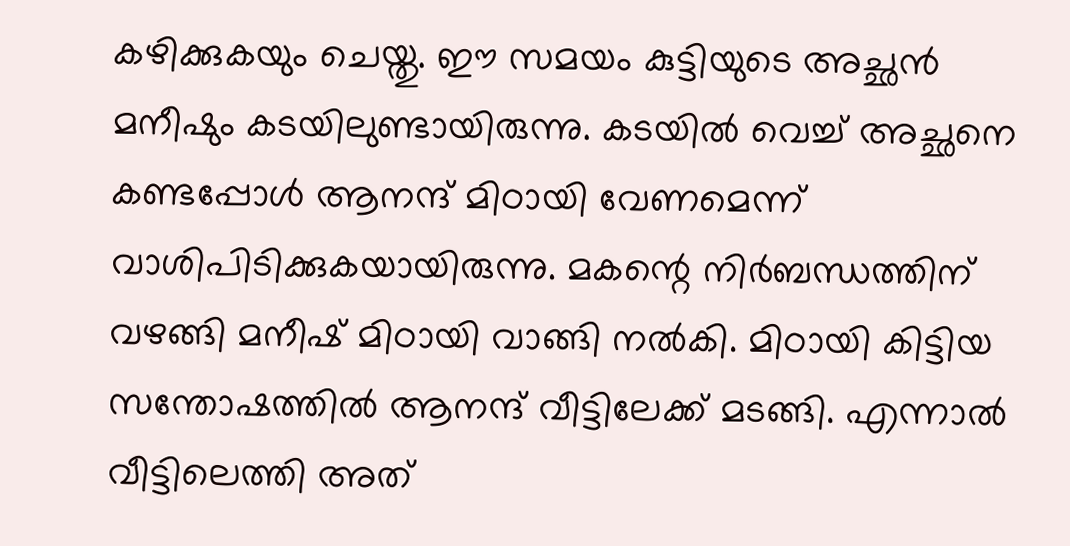കഴിക്കുകയും ചെയ്തു. ഈ സമയം കുട്ടിയുടെ അച്ഛൻ മനീഷും കടയിലുണ്ടായിരുന്നു. കടയിൽ വെച്ച് അച്ഛനെ കണ്ടപ്പോൾ ആനന്ദ് മിഠായി വേണമെന്ന് വാശിപിടിക്കുകയായിരുന്നു. മകന്റെ നിർബന്ധത്തിന് വഴങ്ങി മനീഷ് മിഠായി വാങ്ങി നൽകി. മിഠായി കിട്ടിയ സന്തോഷത്തിൽ ആനന്ദ് വീട്ടിലേക്ക് മടങ്ങി. എന്നാൽ വീട്ടിലെത്തി അത്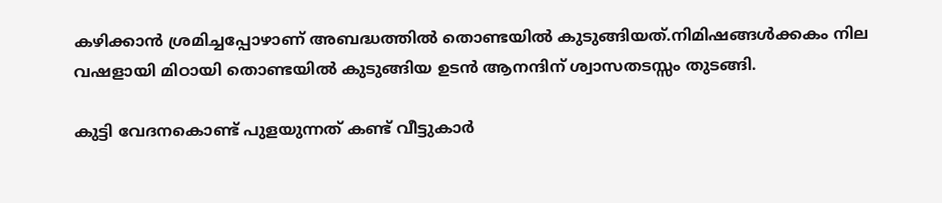കഴിക്കാൻ ശ്രമിച്ചപ്പോഴാണ് അബദ്ധത്തിൽ തൊണ്ടയിൽ കുടുങ്ങിയത്.നിമിഷങ്ങൾക്കകം നില വഷളായി മിഠായി തൊണ്ടയിൽ കുടുങ്ങിയ ഉടൻ ആനന്ദിന് ശ്വാസതടസ്സം തുടങ്ങി.

കുട്ടി വേദനകൊണ്ട് പുളയുന്നത് കണ്ട് വീട്ടുകാർ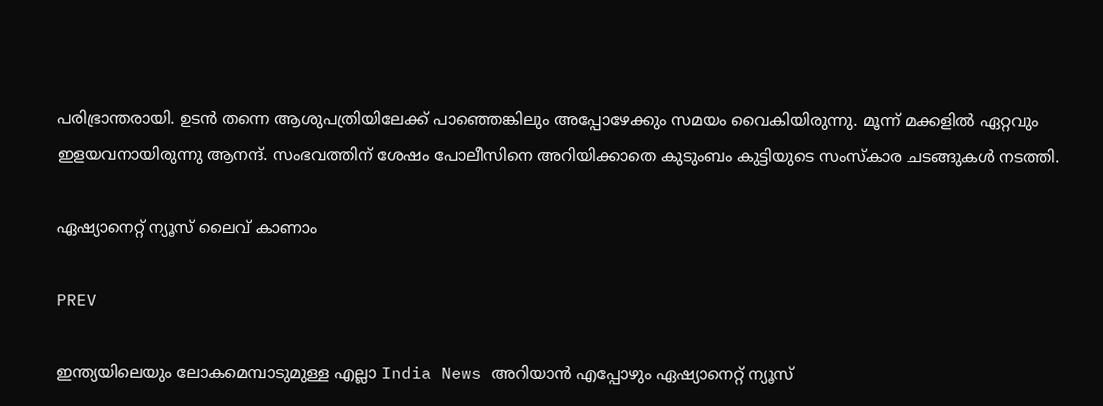പരിഭ്രാന്തരായി. ഉടൻ തന്നെ ആശുപത്രിയിലേക്ക് പാഞ്ഞെങ്കിലും അപ്പോഴേക്കും സമയം വൈകിയിരുന്നു. മൂന്ന് മക്കളിൽ ഏറ്റവും ഇളയവനായിരുന്നു ആനന്ദ്. സംഭവത്തിന് ശേഷം പോലീസിനെ അറിയിക്കാതെ കുടുംബം കുട്ടിയുടെ സംസ്കാര ചടങ്ങുകൾ നടത്തി.

ഏഷ്യാനെറ്റ് ന്യൂസ് ലൈവ് കാണാം

PREV

ഇന്ത്യയിലെയും ലോകമെമ്പാടുമുള്ള എല്ലാ India News അറിയാൻ എപ്പോഴും ഏഷ്യാനെറ്റ് ന്യൂസ്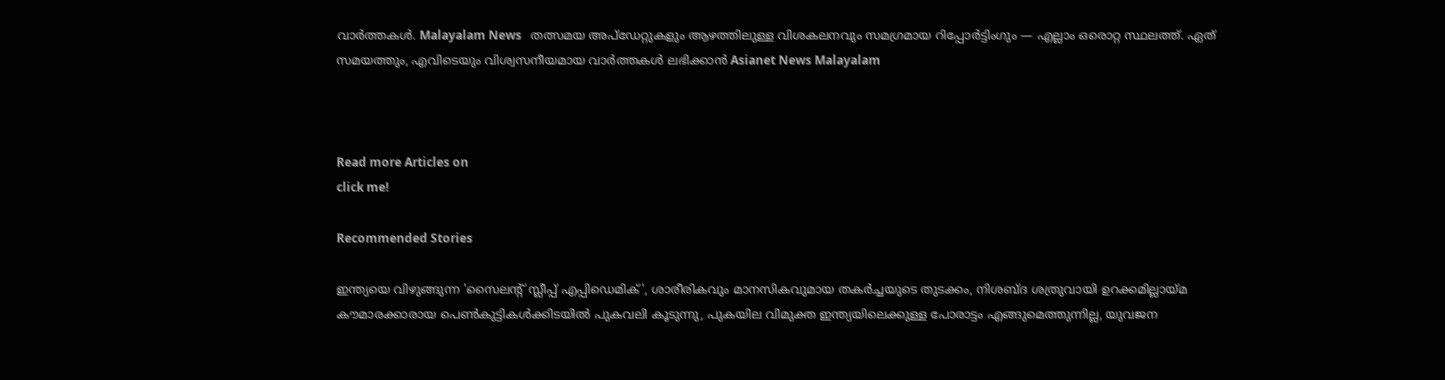വാർത്തകൾ. Malayalam News   തത്സമയ അപ്‌ഡേറ്റുകളും ആഴത്തിലുള്ള വിശകലനവും സമഗ്രമായ റിപ്പോർട്ടിംഗും — എല്ലാം ഒരൊറ്റ സ്ഥലത്ത്. ഏത് സമയത്തും, എവിടെയും വിശ്വസനീയമായ വാർത്തകൾ ലഭിക്കാൻ Asianet News Malayalam



Read more Articles on
click me!

Recommended Stories

ഇന്ത്യയെ വിഴുങ്ങുന്ന 'സൈലന്റ് സ്ലീപ്പ് എപ്പിഡെമിക്', ശാരീരികവും മാനസികവുമായ തകർച്ചയുടെ തുടക്കം, നിശബ്ദ ശത്രുവായി ഉറക്കമില്ലായ്മ
കൗമാരക്കാരായ പെൺകുട്ടികൾക്കിടയിൽ പുകവലി കൂടുന്നു, പുകയില വിമുക്ത ഇന്ത്യയിലെക്കുള്ള പോരാട്ടം എങ്ങുമെത്തുന്നില്ല, യുവജന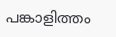പങ്കാളിത്തം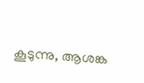കൂടുന്നു, ആശങ്ക